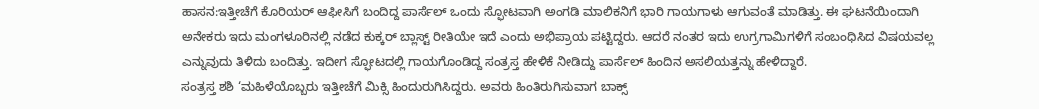ಹಾಸನ:ಇತ್ತೀಚೆಗೆ ಕೊರಿಯರ್ ಆಫೀಸಿಗೆ ಬಂದಿದ್ದ ಪಾರ್ಸೆಲ್ ಒಂದು ಸ್ಫೋಟವಾಗಿ ಅಂಗಡಿ ಮಾಲಿಕನಿಗೆ ಭಾರಿ ಗಾಯಗಾಳು ಆಗುವಂತೆ ಮಾಡಿತ್ತು. ಈ ಘಟನೆಯಿಂದಾಗಿ ಅನೇಕರು ಇದು ಮಂಗಳೂರಿನಲ್ಲಿ ನಡೆದ ಕುಕ್ಕರ್ ಬ್ಲಾಸ್ಟ್ ರೀತಿಯೇ ಇದೆ ಎಂದು ಅಭಿಪ್ರಾಯ ಪಟ್ಟಿದ್ದರು. ಆದರೆ ನಂತರ ಇದು ಉಗ್ರಗಾಮಿಗಳಿಗೆ ಸಂಬಂಧಿಸಿದ ವಿಷಯವಲ್ಲ ಎನ್ನುವುದು ತಿಳಿದು ಬಂದಿತ್ತು. ಇದೀಗ ಸ್ಫೋಟದಲ್ಲಿ ಗಾಯಗೊಂಡಿದ್ದ ಸಂತ್ರಸ್ತ ಹೇಳಿಕೆ ನೀಡಿದ್ದು ಪಾರ್ಸೆಲ್ ಹಿಂದಿನ ಅಸಲಿಯತ್ತನ್ನು ಹೇಳಿದ್ದಾರೆ.
ಸಂತ್ರಸ್ತ ಶಶಿ ‘ಮಹಿಳೆಯೊಬ್ಬರು ಇತ್ತೀಚೆಗೆ ಮಿಕ್ಸಿ ಹಿಂದುರುಗಿಸಿದ್ದರು. ಅವರು ಹಿಂತಿರುಗಿಸುವಾಗ ಬಾಕ್ಸ್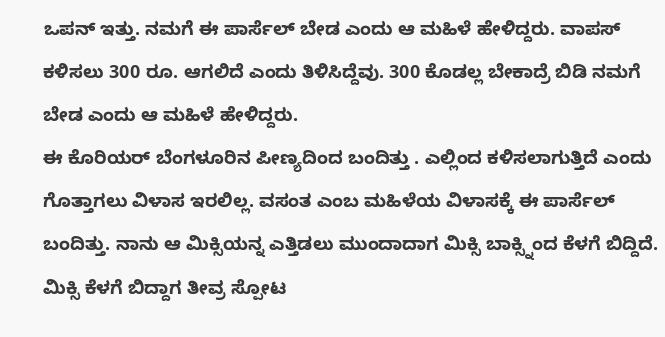ಒಪನ್ ಇತ್ತು. ನಮಗೆ ಈ ಪಾರ್ಸೆಲ್ ಬೇಡ ಎಂದು ಆ ಮಹಿಳೆ ಹೇಳಿದ್ದರು. ವಾಪಸ್ ಕಳಿಸಲು 300 ರೂ. ಆಗಲಿದೆ ಎಂದು ತಿಳಿಸಿದ್ದೆವು. 300 ಕೊಡಲ್ಲ ಬೇಕಾದ್ರೆ ಬಿಡಿ ನಮಗೆ ಬೇಡ ಎಂದು ಆ ಮಹಿಳೆ ಹೇಳಿದ್ದರು.
ಈ ಕೊರಿಯರ್ ಬೆಂಗಳೂರಿನ ಪೀಣ್ಯದಿಂದ ಬಂದಿತ್ತು . ಎಲ್ಲಿಂದ ಕಳಿಸಲಾಗುತ್ತಿದೆ ಎಂದು ಗೊತ್ತಾಗಲು ವಿಳಾಸ ಇರಲಿಲ್ಲ. ವಸಂತ ಎಂಬ ಮಹಿಳೆಯ ವಿಳಾಸಕ್ಕೆ ಈ ಪಾರ್ಸೆಲ್ ಬಂದಿತ್ತು. ನಾನು ಆ ಮಿಕ್ಸಿಯನ್ನ ಎತ್ತಿಡಲು ಮುಂದಾದಾಗ ಮಿಕ್ಸಿ ಬಾಕ್ಸ್ನಿಂದ ಕೆಳಗೆ ಬಿದ್ದಿದೆ. ಮಿಕ್ಸಿ ಕೆಳಗೆ ಬಿದ್ದಾಗ ತೀವ್ರ ಸ್ಪೋಟ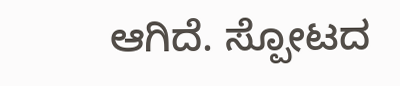ಆಗಿದೆ. ಸ್ಪೋಟದ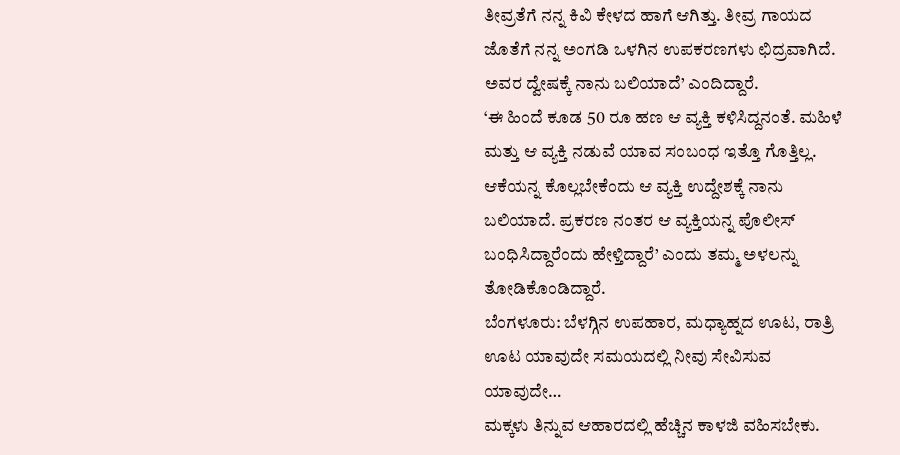ತೀವ್ರತೆಗೆ ನನ್ನ ಕಿವಿ ಕೇಳದ ಹಾಗೆ ಆಗಿತ್ತು. ತೀವ್ರ ಗಾಯದ ಜೊತೆಗೆ ನನ್ನ ಅಂಗಡಿ ಒಳಗಿನ ಉಪಕರಣಗಳು ಛಿದ್ರವಾಗಿದೆ. ಅವರ ದ್ವೇಷಕ್ಕೆ ನಾನು ಬಲಿಯಾದೆ’ ಎಂದಿದ್ದಾರೆ.
‘ಈ ಹಿಂದೆ ಕೂಡ 50 ರೂ ಹಣ ಆ ವ್ಯಕ್ತಿ ಕಳಿಸಿದ್ದನಂತೆ. ಮಹಿಳೆ ಮತ್ತು ಆ ವ್ಯಕ್ತಿ ನಡುವೆ ಯಾವ ಸಂಬಂಧ ಇತ್ತೊ ಗೊತ್ತಿಲ್ಲ. ಆಕೆಯನ್ನ ಕೊಲ್ಲಬೇಕೆಂದು ಆ ವ್ಯಕ್ತಿ ಉದ್ದೇಶಕ್ಕೆ ನಾನು ಬಲಿಯಾದೆ. ಪ್ರಕರಣ ನಂತರ ಆ ವ್ಯಕ್ತಿಯನ್ನ ಪೊಲೀಸ್ ಬಂಧಿಸಿದ್ದಾರೆಂದು ಹೇಳ್ತಿದ್ದಾರೆ’ ಎಂದು ತಮ್ಮ ಅಳಲನ್ನು ತೋಡಿಕೊಂಡಿದ್ದಾರೆ.
ಬೆಂಗಳೂರು: ಬೆಳಗ್ಗಿನ ಉಪಹಾರ, ಮಧ್ಯಾಹ್ನದ ಊಟ, ರಾತ್ರಿ ಊಟ ಯಾವುದೇ ಸಮಯದಲ್ಲಿ ನೀವು ಸೇವಿಸುವ ಯಾವುದೇ…
ಮಕ್ಕಳು ತಿನ್ನುವ ಆಹಾರದಲ್ಲಿ ಹೆಚ್ಚಿನ ಕಾಳಜಿ ವಹಿಸಬೇಕು.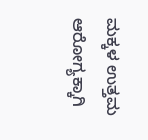ಮಕ್ಕಳ ಉತ್ತಮ ಆರೋಗ್ಯಕ್ಕಾಗಿ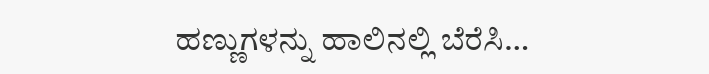ಹಣ್ಣುಗಳನ್ನು ಹಾಲಿನಲ್ಲಿ ಬೆರೆಸಿ…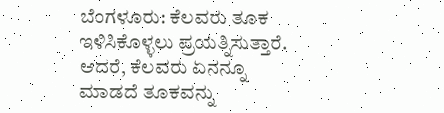ಬೆಂಗಳೂರು: ಕೆಲವರು ತೂಕ ಇಳಿಸಿಕೊಳ್ಳಲು ಪ್ರಯತ್ನಿಸುತ್ತಾರೆ. ಆದರೆ, ಕೆಲವರು ಏನನ್ನೂ ಮಾಡದೆ ತೂಕವನ್ನು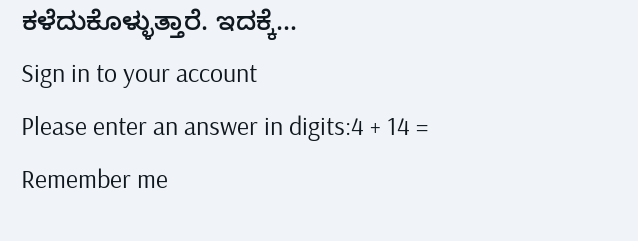ಕಳೆದುಕೊಳ್ಳುತ್ತಾರೆ. ಇದಕ್ಕೆ…
Sign in to your account
Please enter an answer in digits:4 + 14 =
Remember me